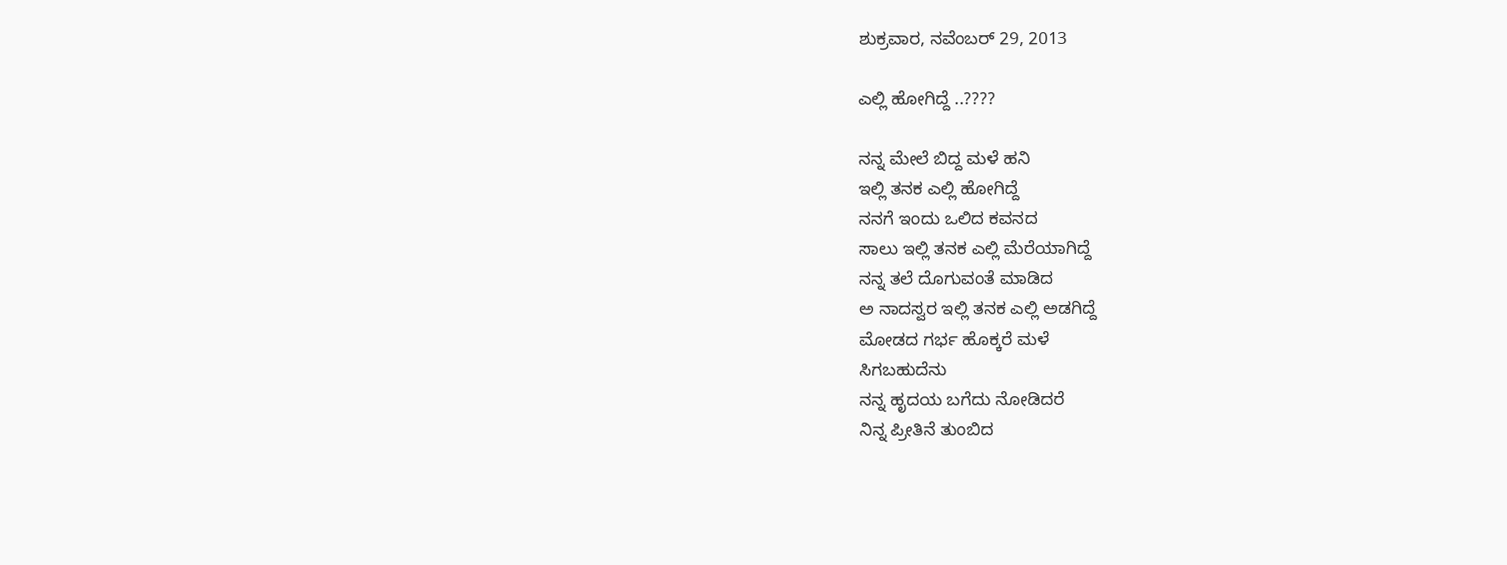ಶುಕ್ರವಾರ, ನವೆಂಬರ್ 29, 2013

ಎಲ್ಲಿ ಹೋಗಿದ್ದೆ ..????

ನನ್ನ ಮೇಲೆ ಬಿದ್ದ ಮಳೆ ಹನಿ
ಇಲ್ಲಿ ತನಕ ಎಲ್ಲಿ ಹೋಗಿದ್ದೆ
ನನಗೆ ಇಂದು ಒಲಿದ ಕವನದ
ಸಾಲು ಇಲ್ಲಿ ತನಕ ಎಲ್ಲಿ ಮೆರೆಯಾಗಿದ್ದೆ
ನನ್ನ ತಲೆ ದೊಗುವಂತೆ ಮಾಡಿದ
ಅ ನಾದಸ್ವರ ಇಲ್ಲಿ ತನಕ ಎಲ್ಲಿ ಅಡಗಿದ್ದೆ
ಮೋಡದ ಗರ್ಭ ಹೊಕ್ಕರೆ ಮಳೆ
ಸಿಗಬಹುದೆನು
ನನ್ನ ಹೃದಯ ಬಗೆದು ನೋಡಿದರೆ
ನಿನ್ನ ಪ್ರೀತಿನೆ ತುಂಬಿದ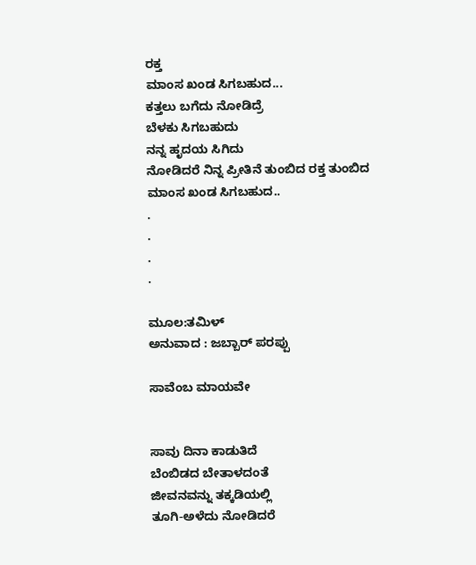ರಕ್ತ
ಮಾಂಸ ಖಂಡ ಸಿಗಬಹುದ...
ಕತ್ತಲು ಬಗೆದು ನೋಡಿದ್ರೆ
ಬೆಳಕು ಸಿಗಬಹುದು
ನನ್ನ ಹೃದಯ ಸಿಗಿದು
ನೋಡಿದರೆ ನಿನ್ನ ಪ್ರೀತಿನೆ ತುಂಬಿದ ರಕ್ತ ತುಂಬಿದ
ಮಾಂಸ ಖಂಡ ಸಿಗಬಹುದ..
.
.
.
.

ಮೂಲ:ತಮಿಳ್
ಅನುವಾದ : ಜಬ್ಬಾರ್ ಪರಪ್ಪು

ಸಾವೆಂಬ ಮಾಯವೇ


ಸಾವು ದಿನಾ ಕಾಡುತಿದೆ
ಬೆಂಬಿಡದ ಬೇತಾಳದಂತೆ
ಜೀವನವನ್ನು ತಕ್ಕಡಿಯಲ್ಲಿ
ತೂಗಿ-ಅಳೆದು ನೋಡಿದರೆ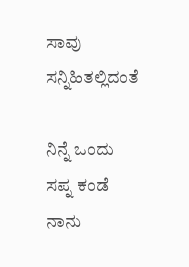ಸಾವು ಸನ್ನಿಹಿತಲ್ಲಿದಂತೆ

ನಿನ್ನೆ ಒಂದು ಸಪ್ನ ಕಂಡೆ
ನಾನು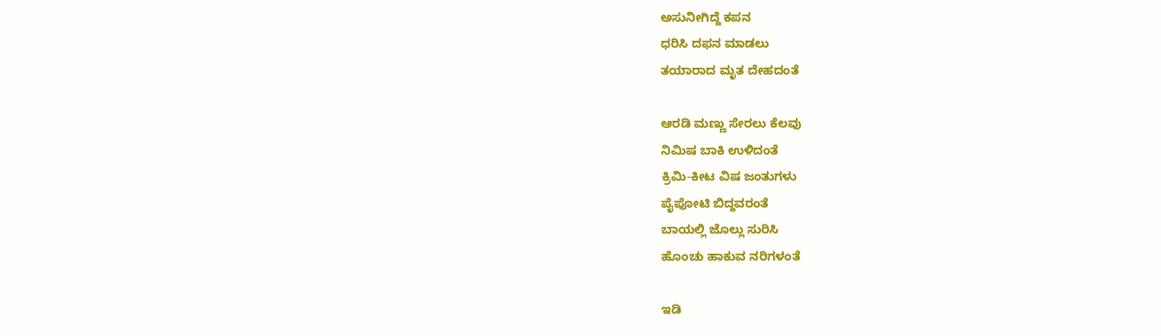ಅಸುನೀಗಿದ್ದೆ ಕಪನ
ಧರಿಸಿ ದಫನ ಮಾಡಲು
ತಯಾರಾದ ಮೃತ ದೇಹದಂತೆ

ಆರಡಿ ಮಣ್ಣು ಸೇರಲು ಕೆಲವು
ನಿಮಿಷ ಬಾಕಿ ಉಳಿದಂತೆ
ಕ್ರಿಮಿ-ಕೀಟ ವಿಷ ಜಂತುಗಳು
ಪೈಪೋಟಿ ಬಿದ್ದವರಂತೆ
ಬಾಯಲ್ಲಿ ಜೊಲ್ಲು ಸುರಿಸಿ
ಹೊಂಚು ಹಾಕುವ ನರಿಗಳಂತೆ

ಇಡಿ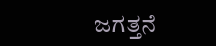ಜಗತ್ತನೆ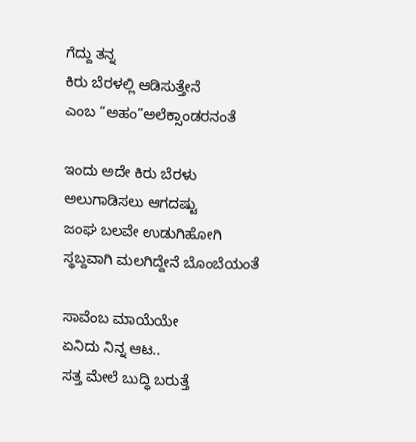ಗೆದ್ದು ತನ್ನ
ಕಿರು ಬೆರಳಲ್ಲಿ ಆಡಿಸುತ್ತೇನೆ
ಎಂಬ “ಅಹಂ”ಅಲೆಕ್ಸಾಂಡರನಂತೆ

ಇಂದು ಅದೇ ಕಿರು ಬೆರಳು
ಅಲುಗಾಡಿಸಲು ಆಗದಷ್ಟು
ಜಂಘ ಬಲವೇ ಉಡುಗಿಹೋಗಿ
ಸ್ಥಬ್ದವಾಗಿ ಮಲಗಿದ್ದೇನೆ ಬೊಂಬೆಯಂತೆ

ಸಾವೆಂಬ ಮಾಯೆಯೇ
ಏನಿದು ನಿನ್ನ ಆಟ..
ಸತ್ತ ಮೇಲೆ ಬುದ್ಧಿ ಬರುತ್ತೆ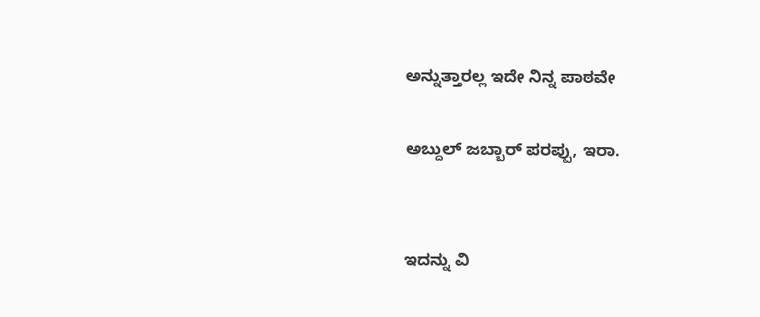ಅನ್ನುತ್ತಾರಲ್ಲ ಇದೇ ನಿನ್ನ ಪಾಠವೇ

ಅಬ್ದುಲ್ ಜಬ್ಬಾರ್ ಪರಪ್ಪು, ಇರಾ.


ಇದನ್ನು ವಿ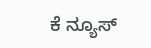ಕೆ ನ್ಯೂಸ್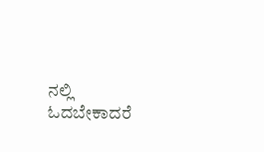ನಲ್ಲಿ ಓದಬೇಕಾದರೆ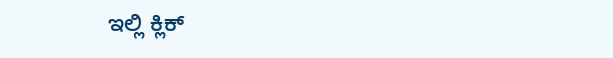ಇಲ್ಲಿ ಕ್ಲಿಕ್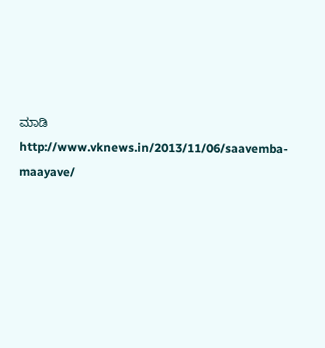ಮಾಡಿ http://www.vknews.in/2013/11/06/saavemba-maayave/